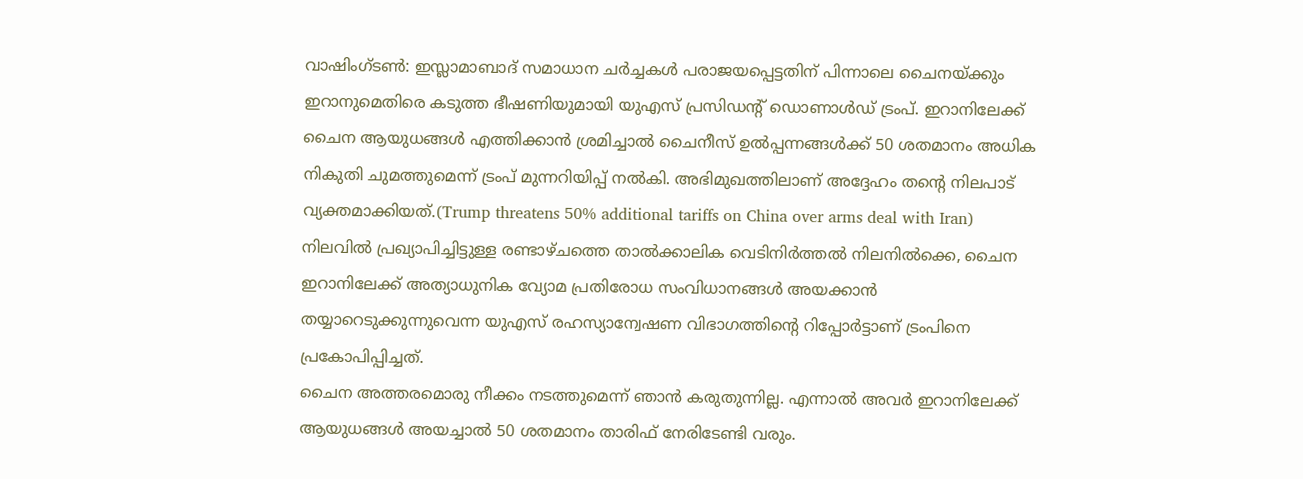വാഷിംഗ്ടൺ: ഇസ്ലാമാബാദ് സമാധാന ചർച്ചകൾ പരാജയപ്പെട്ടതിന് പിന്നാലെ ചൈനയ്ക്കും ഇറാനുമെതിരെ കടുത്ത ഭീഷണിയുമായി യുഎസ് പ്രസിഡന്റ് ഡൊണാൾഡ് ട്രംപ്. ഇറാനിലേക്ക് ചൈന ആയുധങ്ങൾ എത്തിക്കാൻ ശ്രമിച്ചാൽ ചൈനീസ് ഉൽപ്പന്നങ്ങൾക്ക് 50 ശതമാനം അധിക നികുതി ചുമത്തുമെന്ന് ട്രംപ് മുന്നറിയിപ്പ് നൽകി. അഭിമുഖത്തിലാണ് അദ്ദേഹം തന്റെ നിലപാട് വ്യക്തമാക്കിയത്.(Trump threatens 50% additional tariffs on China over arms deal with Iran)
നിലവിൽ പ്രഖ്യാപിച്ചിട്ടുള്ള രണ്ടാഴ്ചത്തെ താൽക്കാലിക വെടിനിർത്തൽ നിലനിൽക്കെ, ചൈന ഇറാനിലേക്ക് അത്യാധുനിക വ്യോമ പ്രതിരോധ സംവിധാനങ്ങൾ അയക്കാൻ തയ്യാറെടുക്കുന്നുവെന്ന യുഎസ് രഹസ്യാന്വേഷണ വിഭാഗത്തിന്റെ റിപ്പോർട്ടാണ് ട്രംപിനെ പ്രകോപിപ്പിച്ചത്.
ചൈന അത്തരമൊരു നീക്കം നടത്തുമെന്ന് ഞാൻ കരുതുന്നില്ല. എന്നാൽ അവർ ഇറാനിലേക്ക് ആയുധങ്ങൾ അയച്ചാൽ 50 ശതമാനം താരിഫ് നേരിടേണ്ടി വരും.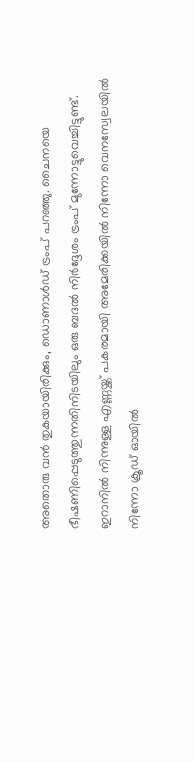അതൊരു വൻ തുകയായിരിക്കും, ഡൊണാൾഡ് ട്രംപ് പറഞ്ഞു. ചൈനയെ ഭീഷണിപ്പെടുത്തുന്നതിനിടയിലും ഒരു ബദൽ നിർദ്ദേശം ട്രംപ് മുന്നോട്ടുവെച്ചിട്ടുണ്ട്. ഇറാനിൽ നിന്നുള്ള എണ്ണയ്ക്ക് പകരമായി അമേരിക്കയിൽ നിന്നോ വെനസ്വേലയിൽ നിന്നോ ക്രൂഡ് ഓയിൽ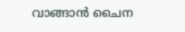വാങ്ങാൻ ചൈന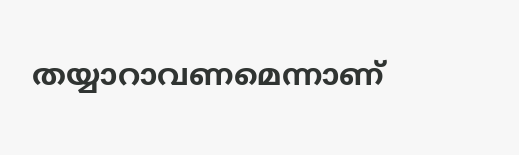തയ്യാറാവണമെന്നാണ്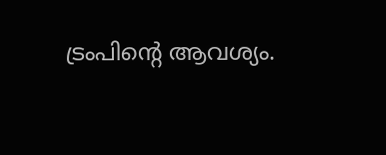ട്രംപിന്റെ ആവശ്യം.